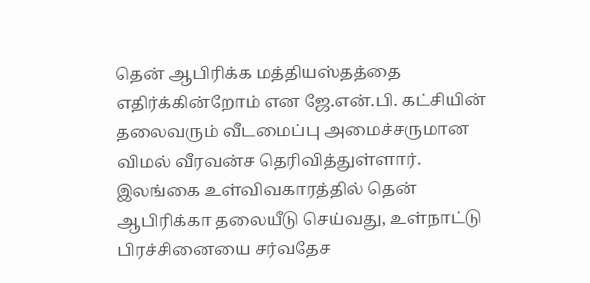தென் ஆபிரிக்க மத்தியஸ்தத்தை எதிர்க்கின்றோம் என ஜே.என்.பி. கட்சியின் தலைவரும் வீடமைப்பு அமைச்சருமான விமல் வீரவன்ச தெரிவித்துள்ளார்.
இலங்கை உள்விவகாரத்தில் தென் ஆபிரிக்கா தலையீடு செய்வது, உள்நாட்டு பிரச்சினையை சர்வதேச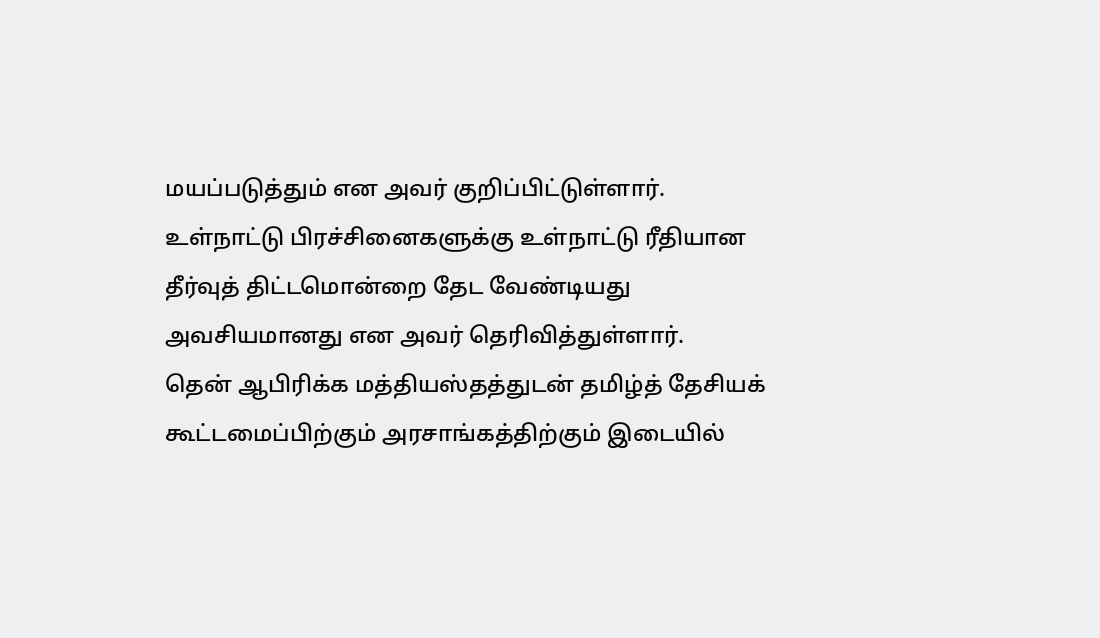மயப்படுத்தும் என அவர் குறிப்பிட்டுள்ளார்.
உள்நாட்டு பிரச்சினைகளுக்கு உள்நாட்டு ரீதியான தீர்வுத் திட்டமொன்றை தேட வேண்டியது அவசியமானது என அவர் தெரிவித்துள்ளார்.
தென் ஆபிரிக்க மத்தியஸ்தத்துடன் தமிழ்த் தேசியக் கூட்டமைப்பிற்கும் அரசாங்கத்திற்கும் இடையில்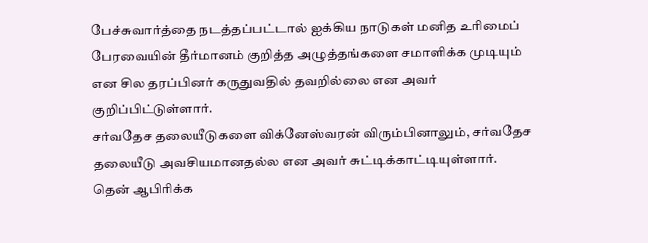பேச்சுவார்த்தை நடத்தப்பட்டால் ஐக்கிய நாடுகள் மனித உரிமைப் பேரவையின் தீர்மானம் குறித்த அழுத்தங்களை சமாளிக்க முடியும் என சில தரப்பினர் கருதுவதில் தவறில்லை என அவர் குறிப்பிட்டுள்ளார்.
சர்வதேச தலையீடுகளை விக்னேஸ்வரன் விரும்பினாலும், சர்வதேச தலையீடு அவசியமானதல்ல என அவர் சுட்டிக்காட்டியுள்ளார்.
தென் ஆபிரிக்க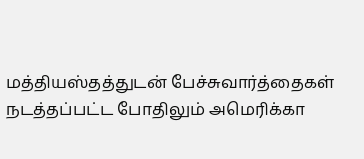மத்தியஸ்தத்துடன் பேச்சுவார்த்தைகள் நடத்தப்பட்ட போதிலும் அமெரிக்கா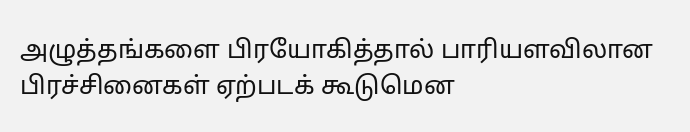அழுத்தங்களை பிரயோகித்தால் பாரியளவிலான பிரச்சினைகள் ஏற்படக் கூடுமென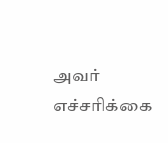அவர் எச்சரிக்கை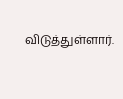விடுத்துள்ளார்.